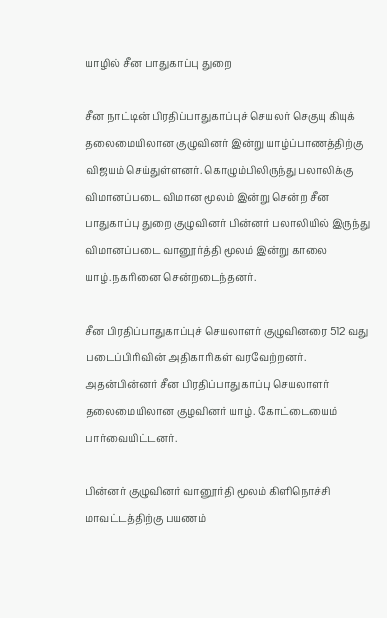யாழில் சீன பாதுகாப்பு துறை

சீன நாட்டின் பிரதிப்பாதுகாப்புச் செயலர் செகுயு கியுக் தலைமையிலான குழுவினர் இன்று யாழ்ப்பாணத்திற்கு விஜயம் செய்துள்ளனர். கொழும்பிலிருந்து பலாலிக்கு விமானப்படை விமான மூலம் இன்று சென்ற சீன பாதுகாப்பு துறை குழுவினர் பின்னர் பலாலியில் இருந்து விமானப்படை வானூர்த்தி மூலம் இன்று காலை யாழ்.நகரினை சென்றடைந்தனர்.

சீன பிரதிப்பாதுகாப்புச் செயலாளர் குழுவினரை 512 வது படைப்பிரிவின் அதிகாரிகள் வரவேற்றனர். அதன்பின்னர் சீன பிரதிப்பாதுகாப்பு செயலாளர் தலைமையிலான குழவினர் யாழ். கோட்டையைம்  பார்வையிட்டனர்.

பின்னர் குழுவினர் வானூர்தி மூலம் கிளிநொச்சி மாவட்டத்திற்கு பயணம்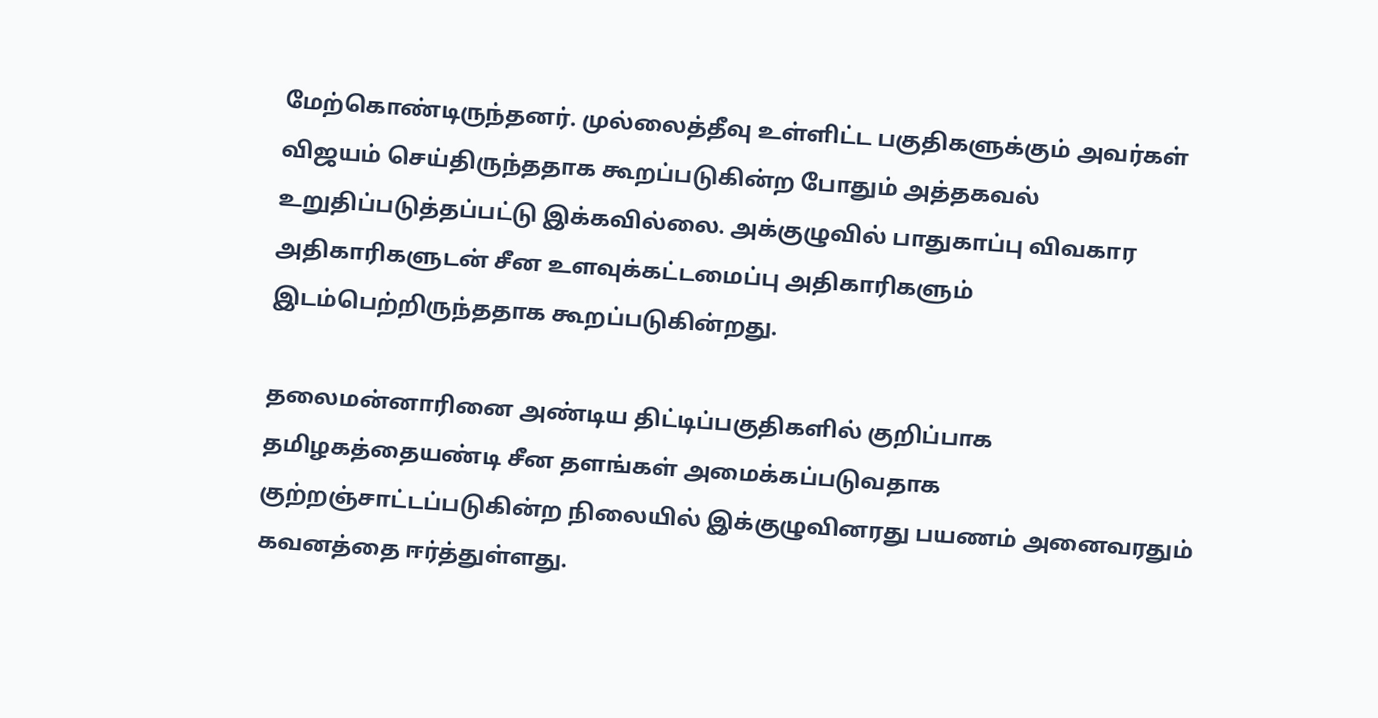மேற்கொண்டிருந்தனர். முல்லைத்தீவு உள்ளிட்ட பகுதிகளுக்கும் அவர்கள் விஜயம் செய்திருந்ததாக கூறப்படுகின்ற போதும் அத்தகவல் உறுதிப்படுத்தப்பட்டு இக்கவில்லை. அக்குழுவில் பாதுகாப்பு விவகார அதிகாரிகளுடன் சீன உளவுக்கட்டமைப்பு அதிகாரிகளும் இடம்பெற்றிருந்ததாக கூறப்படுகின்றது.

தலைமன்னாரினை அண்டிய திட்டிப்பகுதிகளில் குறிப்பாக தமிழகத்தையண்டி சீன தளங்கள் அமைக்கப்படுவதாக குற்றஞ்சாட்டப்படுகின்ற நிலையில் இக்குழுவினரது பயணம் அனைவரதும் கவனத்தை ஈர்த்துள்ளது.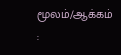மூலம்/ஆக்கம் :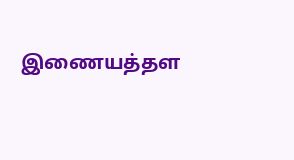இணையத்தள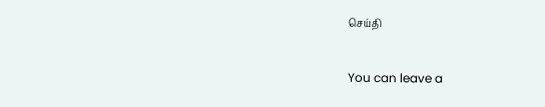செய்தி


You can leave a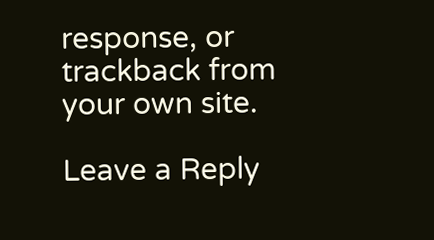response, or trackback from your own site.

Leave a Reply